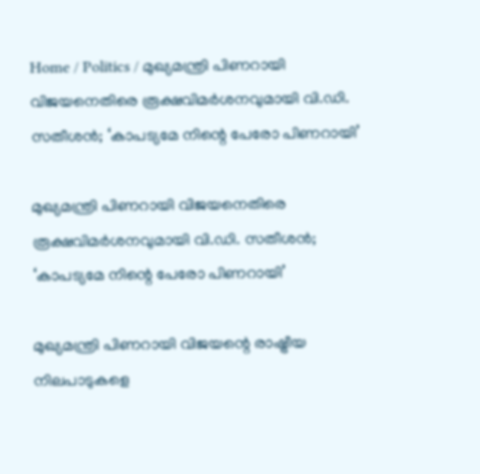Home / Politics / മുഖ്യമന്ത്രി പിണറായി വിജയനെതിരെ രൂക്ഷവിമര്‍ശനവുമായി വി.ഡി. സതീശന്‍; ‘കാപട്യമേ നിന്റെ പേരോ പിണറായി’

മുഖ്യമന്ത്രി പിണറായി വിജയനെതിരെ രൂക്ഷവിമര്‍ശനവുമായി വി.ഡി. സതീശന്‍; ‘കാപട്യമേ നിന്റെ പേരോ പിണറായി’

മുഖ്യമന്ത്രി പിണറായി വിജയന്റെ രാഷ്ട്രീയ നിലപാടുകളെ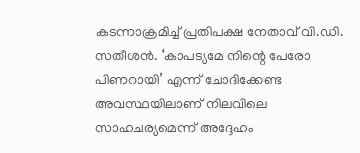കടന്നാക്രമിച്ച് പ്രതിപക്ഷ നേതാവ് വി.ഡി. സതീശൻ. ‘കാപട്യമേ നിന്റെ പേരോ പിണറായി’ എന്ന് ചോദിക്കേണ്ട അവസ്ഥയിലാണ് നിലവിലെ സാഹചര്യമെന്ന് അദ്ദേഹം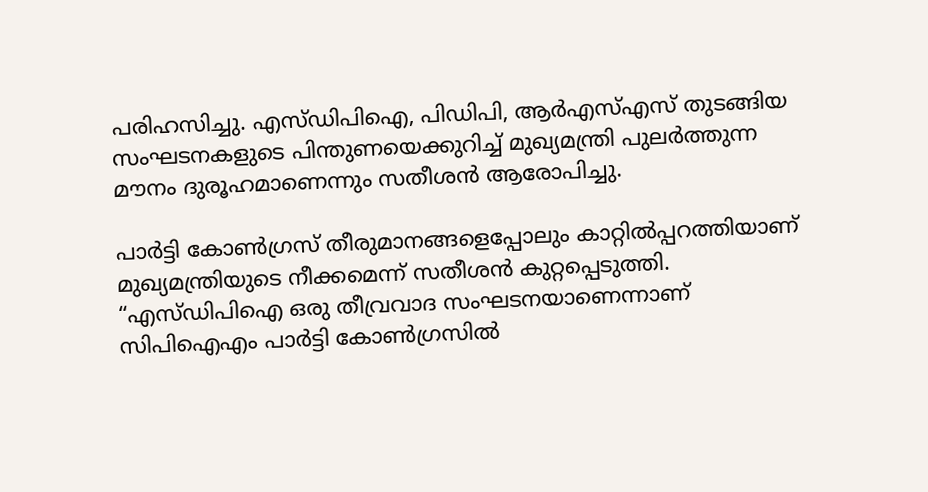പരിഹസിച്ചു. എസ്ഡിപിഐ, പിഡിപി, ആര്‍എസ്എസ് തുടങ്ങിയ സംഘടനകളുടെ പിന്തുണയെക്കുറിച്ച് മുഖ്യമന്ത്രി പുലർത്തുന്ന മൗനം ദുരൂഹമാണെന്നും സതീശൻ ആരോപിച്ചു.

പാര്‍ട്ടി കോണ്‍ഗ്രസ് തീരുമാനങ്ങളെപ്പോലും കാറ്റിൽപ്പറത്തിയാണ് മുഖ്യമന്ത്രിയുടെ നീക്കമെന്ന് സതീശൻ കുറ്റപ്പെടുത്തി. “എസ്ഡിപിഐ ഒരു തീവ്രവാദ സംഘടനയാണെന്നാണ് സിപിഐഎം പാര്‍ട്ടി കോണ്‍ഗ്രസില്‍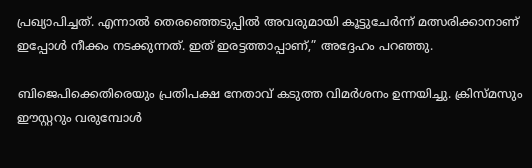പ്രഖ്യാപിച്ചത്. എന്നാൽ തെരഞ്ഞെടുപ്പില്‍ അവരുമായി കൂട്ടുചേര്‍ന്ന് മത്സരിക്കാനാണ് ഇപ്പോൾ നീക്കം നടക്കുന്നത്. ഇത് ഇരട്ടത്താപ്പാണ്,” അദ്ദേഹം പറഞ്ഞു.

ബിജെപിക്കെതിരെയും പ്രതിപക്ഷ നേതാവ് കടുത്ത വിമര്‍ശനം ഉന്നയിച്ചു. ക്രിസ്മസും ഈസ്റ്ററും വരുമ്പോള്‍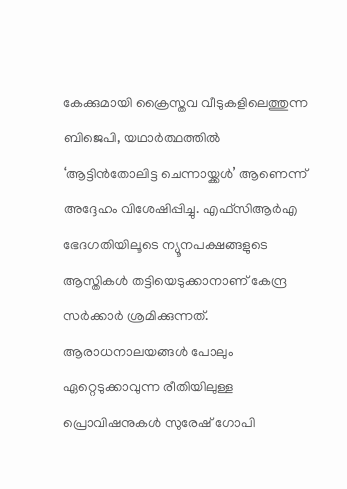കേക്കുമായി ക്രൈസ്തവ വീടുകളിലെത്തുന്ന ബിജെപി, യഥാർത്ഥത്തിൽ ‘ആട്ടിന്‍തോലിട്ട ചെന്നായ്ക്കൾ’ ആണെന്ന് അദ്ദേഹം വിശേഷിപ്പിച്ചു. എഫ്‌സിആര്‍എ ഭേദഗതിയിലൂടെ ന്യൂനപക്ഷങ്ങളുടെ ആസ്തികള്‍ തട്ടിയെടുക്കാനാണ് കേന്ദ്ര സർക്കാർ ശ്രമിക്കുന്നത്. ആരാധനാലയങ്ങള്‍ പോലും ഏറ്റെടുക്കാവുന്ന രീതിയിലുള്ള പ്രൊവിഷനുകൾ സുരേഷ് ഗോപി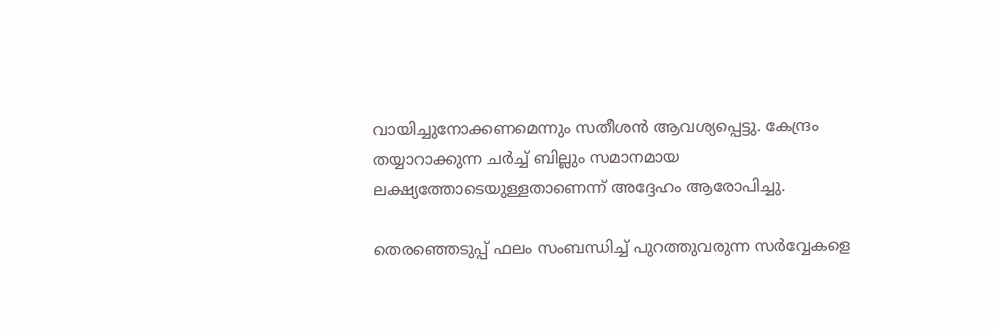വായിച്ചുനോക്കണമെന്നും സതീശൻ ആവശ്യപ്പെട്ടു. കേന്ദ്രം തയ്യാറാക്കുന്ന ചര്‍ച്ച് ബില്ലും സമാനമായ ലക്ഷ്യത്തോടെയുള്ളതാണെന്ന് അദ്ദേഹം ആരോപിച്ചു.

തെരഞ്ഞെടുപ്പ് ഫലം സംബന്ധിച്ച് പുറത്തുവരുന്ന സര്‍വ്വേകളെ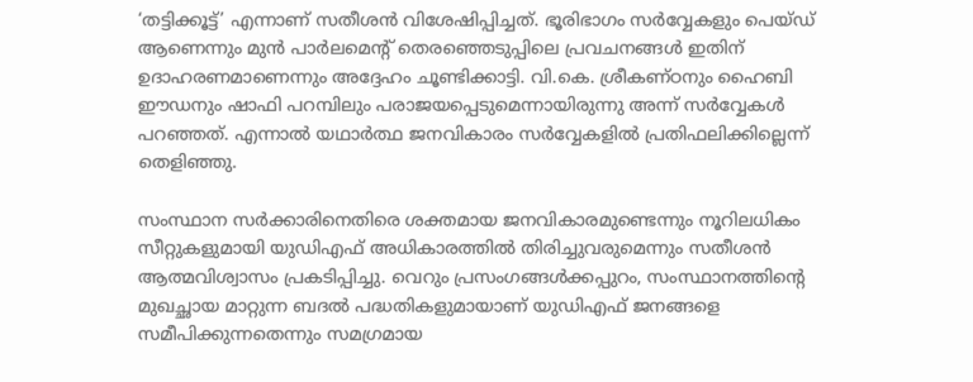‘തട്ടിക്കൂട്ട്’ എന്നാണ് സതീശൻ വിശേഷിപ്പിച്ചത്. ഭൂരിഭാഗം സര്‍വ്വേകളും പെയ്ഡ് ആണെന്നും മുൻ പാർലമെന്റ് തെരഞ്ഞെടുപ്പിലെ പ്രവചനങ്ങൾ ഇതിന് ഉദാഹരണമാണെന്നും അദ്ദേഹം ചൂണ്ടിക്കാട്ടി. വി.കെ. ശ്രീകണ്ഠനും ഹൈബി ഈഡനും ഷാഫി പറമ്പിലും പരാജയപ്പെടുമെന്നായിരുന്നു അന്ന് സർവ്വേകൾ പറഞ്ഞത്. എന്നാൽ യഥാര്‍ത്ഥ ജനവികാരം സര്‍വ്വേകളില്‍ പ്രതിഫലിക്കില്ലെന്ന് തെളിഞ്ഞു.

സംസ്ഥാന സര്‍ക്കാരിനെതിരെ ശക്തമായ ജനവികാരമുണ്ടെന്നും നൂറിലധികം സീറ്റുകളുമായി യുഡിഎഫ് അധികാരത്തിൽ തിരിച്ചുവരുമെന്നും സതീശൻ ആത്മവിശ്വാസം പ്രകടിപ്പിച്ചു. വെറും പ്രസംഗങ്ങൾക്കപ്പുറം, സംസ്ഥാനത്തിന്റെ മുഖച്ഛായ മാറ്റുന്ന ബദല്‍ പദ്ധതികളുമായാണ് യുഡിഎഫ് ജനങ്ങളെ സമീപിക്കുന്നതെന്നും സമഗ്രമായ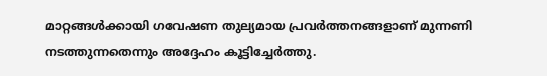മാറ്റങ്ങള്‍ക്കായി ഗവേഷണ തുല്യമായ പ്രവര്‍ത്തനങ്ങളാണ് മുന്നണി നടത്തുന്നതെന്നും അദ്ദേഹം കൂട്ടിച്ചേര്‍ത്തു.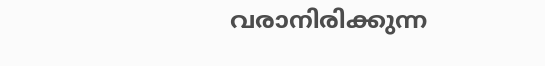വരാനിരിക്കുന്ന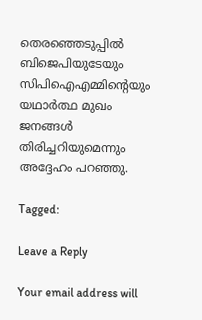തെരഞ്ഞെടുപ്പില്‍ ബിജെപിയുടേയും സിപിഐഎമ്മിന്റെയും യഥാര്‍ത്ഥ മുഖം ജനങ്ങള്‍ തിരിച്ചറിയുമെന്നും അദ്ദേഹം പറഞ്ഞു.

Tagged:

Leave a Reply

Your email address will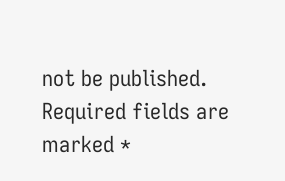not be published. Required fields are marked *